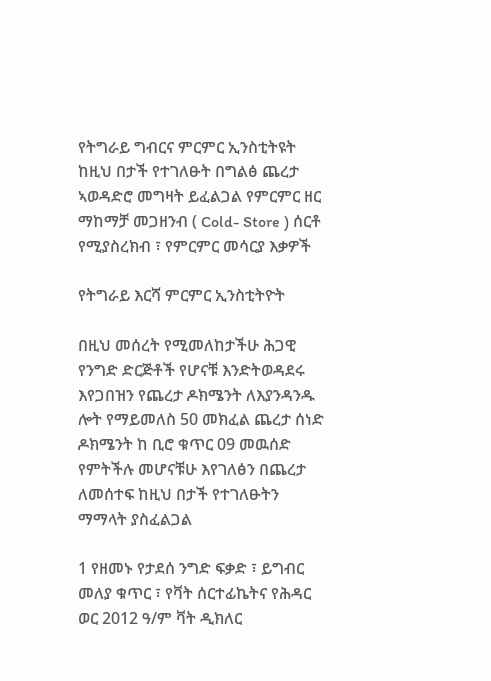የትግራይ ግብርና ምርምር ኢንስቲትዩት ከዚህ በታች የተገለፁት በግልፅ ጨረታ ኣወዳድሮ መግዛት ይፈልጋል የምርምር ዘር ማከማቻ መጋዘንብ ( Cold- Store ) ሰርቶ የሚያስረክብ ፣ የምርምር መሳርያ እቃዎች

የትግራይ እርሻ ምርምር ኢንስቲትዮት

በዚህ መሰረት የሚመለከታችሁ ሕጋዊ የንግድ ድርጅቶች የሆናቹ እንድትወዳደሩ እየጋበዝን የጨረታ ዶክሜንት ለእያንዳንዱ ሎት የማይመለስ 50 መክፈል ጨረታ ሰነድ ዶክሜንት ከ ቢሮ ቁጥር 09 መዉሰድ የምትችሉ መሆናቹሁ እየገለፅን በጨረታ ለመሰተፍ ከዚህ በታች የተገለፁትን ማማላት ያስፈልጋል

1 የዘመኑ የታደሰ ንግድ ፍቃድ ፣ ይግብር መለያ ቁጥር ፣ የቫት ሰርተፊኬትና የሕዳር ወር 2012 ዓ/ም ቫት ዲክለር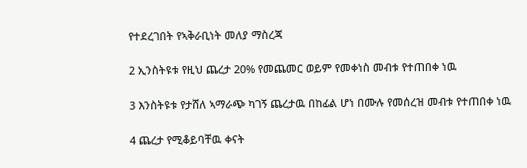የተደረገበት የኣቅራቢነት መለያ ማስረጃ

2 ኢንስትዩቱ የዚህ ጨረታ 20% የመጨመር ወይም የመቀነስ መብቱ የተጠበቀ ነዉ

3 እንስትዩቱ የታሸለ ኣማራጭ ካገኝ ጨረታዉ በከፊል ሆነ በሙሉ የመሰረዝ መብቱ የተጠበቀ ነዉ

4 ጨረታ የሚቆይባቸዉ ቀናት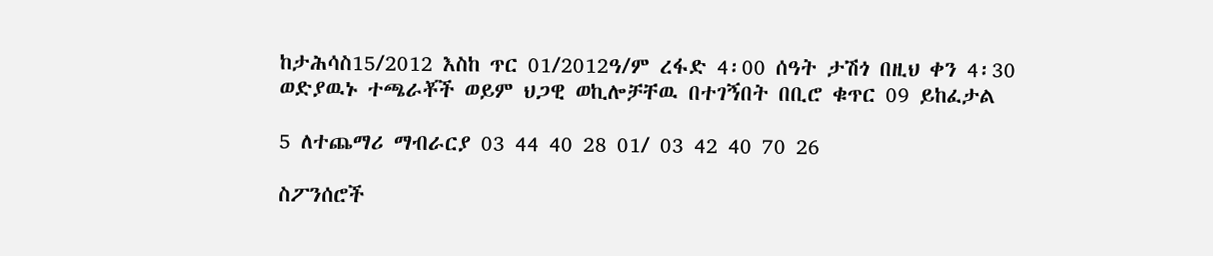ከታሕሳስ15/2012 እስከ ጥር 01/2012ዓ/ም ረፋድ 4፡00 ሰዓት ታሽጎ በዚህ ቀን 4፡30 ወድያዉኑ ተጫራቾች ወይም ህጋዊ ወኪሎቻቸዉ በተገኝበት በቢሮ ቁጥር 09 ይከፈታል

5 ለተጨማሪ ማብራርያ 03 44 40 28 01/ 03 42 40 70 26

ስፖንሰሮች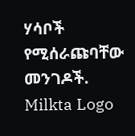ሃሳቦች የሚሰራጩባቸው መንገዶች.
Milkta Logo